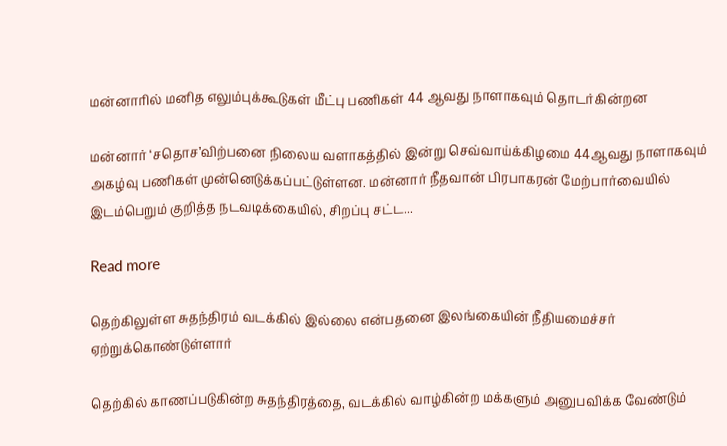மன்னாரில் மனித எலும்புக்கூடுகள் மீட்பு பணிகள் 44 ஆவது நாளாகவும் தொடர்கின்றன

மன்னார் ‘சதொச’விற்பனை நிலைய வளாகத்தில் இன்று செவ்வாய்க்கிழமை 44ஆவது நாளாகவும் அகழ்வு பணிகள் முன்னெடுக்கப்பட்டுள்ளன. மன்னார் நீதவான் பிரபாகரன் மேற்பார்வையில் இடம்பெறும் குறித்த நடவடிக்கையில், சிறப்பு சட்ட...

Read more

தெற்கிலுள்ள சுதந்திரம் வடக்கில் இல்லை என்பதனை இலங்கையின் நீதியமைச்சர் ஏற்றுக்கொண்டுள்ளார்

தெற்கில் காணப்படுகின்ற சுதந்திரத்தை, வடக்கில் வாழ்கின்ற மக்களும் அனுபவிக்க வேண்டும்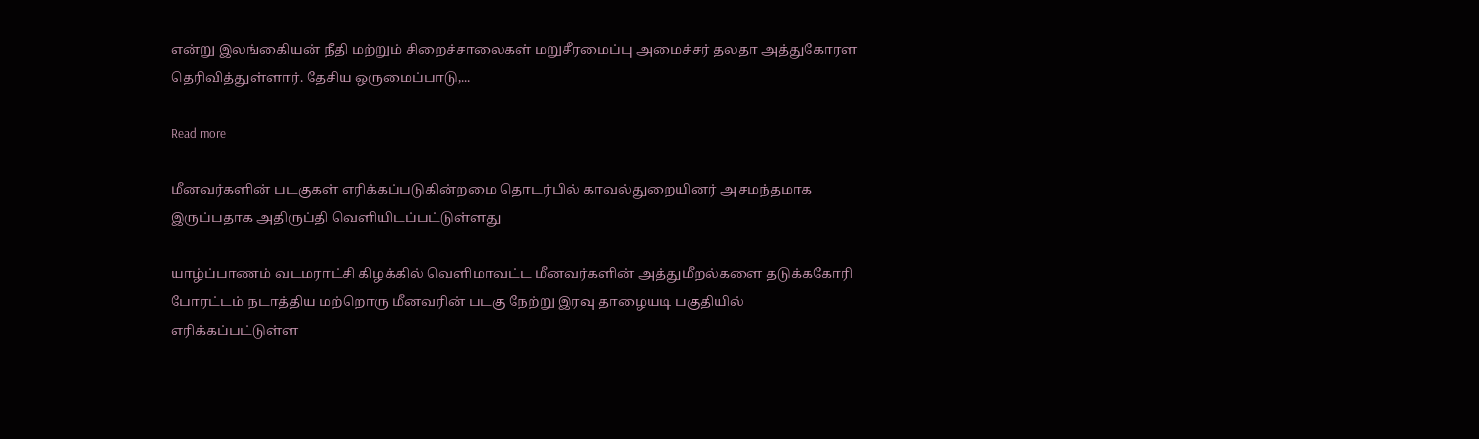என்று இலங்கைியன் நீதி மற்றும் சிறைச்சாலைகள் மறுசீரமைப்பு அமைச்சர் தலதா அத்துகோரள தெரிவித்துள்ளார். தேசிய ஒருமைப்பாடு,...

Read more

மீனவர்களின் படகுகள் எரிக்கப்படுகின்றமை தொடர்பில் காவல்துறையினர் அசமந்தமாக இருப்பதாக அதிருப்தி வெளியிடப்பட்டுள்ளது

யாழ்ப்பாணம் வடமராட்சி கிழக்கில் வெளிமாவட்ட மீனவர்களின் அத்துமீறல்களை தடுக்ககோரி போரட்டம் நடாத்திய மற்றொரு மீனவரின் படகு நேற்று இரவு தாழையடி பகுதியில் எரிக்கப்பட்டுள்ள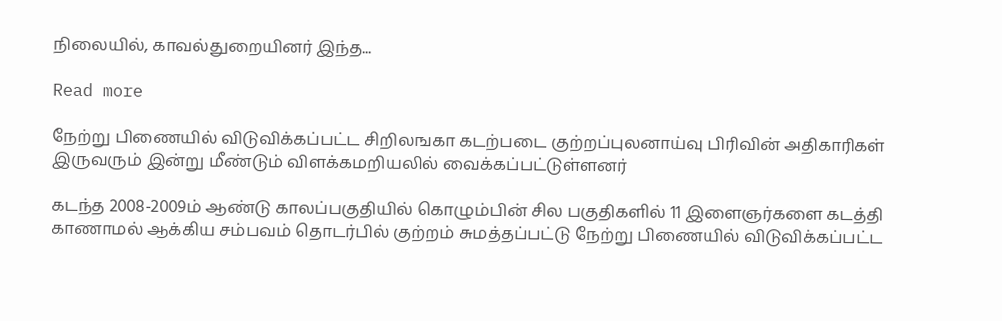நிலையில், காவல்துறையினர் இந்த...

Read more

நேற்று பிணையில் விடுவிக்கப்பட்ட சிறிலஙகா கடற்படை குற்றப்புலனாய்வு பிரிவின் அதிகாரிகள் இருவரும் இன்று மீண்டும் விளக்கமறியலில் வைக்கப்பட்டுள்ளனர்

கடந்த 2008-2009ம் ஆண்டு காலப்பகுதியில் கொழும்பின் சில பகுதிகளில் 11 இளைஞர்களை கடத்தி காணாமல் ஆக்கிய சம்பவம் தொடர்பில் குற்றம் சுமத்தப்பட்டு நேற்று பிணையில் விடுவிக்கப்பட்ட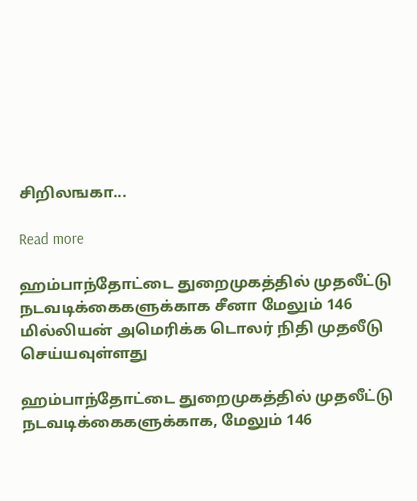சிறிலஙகா...

Read more

ஹம்பாந்தோட்டை துறைமுகத்தில் முதலீட்டு நடவடிக்கைகளுக்காக சீனா மேலும் 146 மில்லியன் அமெரிக்க டொலர் நிதி முதலீடு செய்யவுள்ளது

ஹம்பாந்தோட்டை துறைமுகத்தில் முதலீட்டு நடவடிக்கைகளுக்காக, மேலும் 146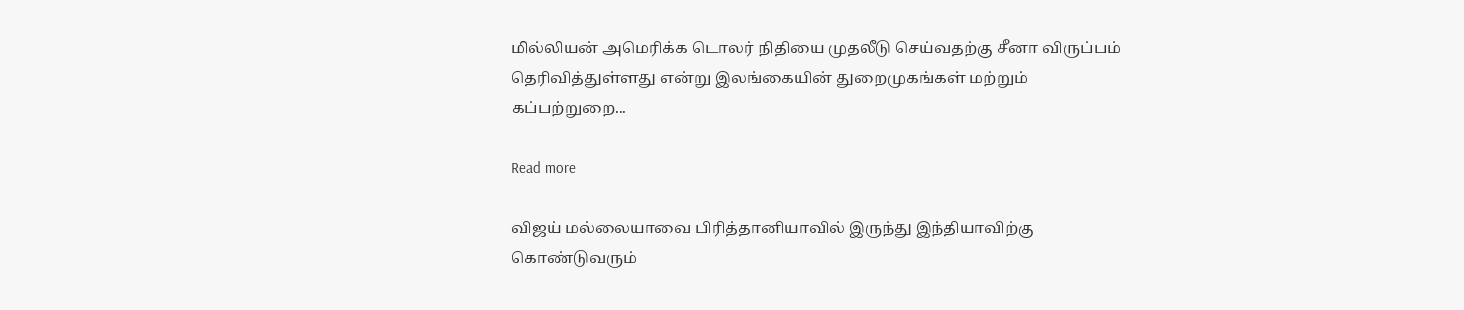மில்லியன் அமெரிக்க டொலர் நிதியை முதலீடு செய்வதற்கு சீனா விருப்பம் தெரிவித்துள்ளது என்று இலங்கையின் துறைமுகங்கள் மற்றும் கப்பற்றுறை...

Read more

விஜய் மல்லையாவை பிரித்தானியாவில் இருந்து இந்தியாவிற்கு கொண்டுவரும்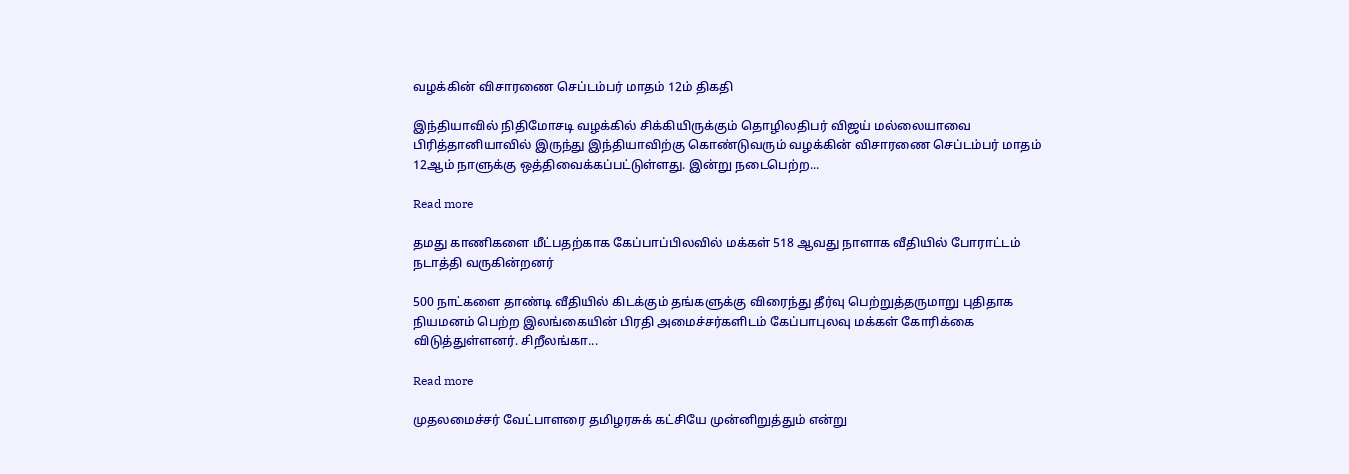வழக்கின் விசாரணை செப்டம்பர் மாதம் 12ம் திகதி

இந்தியாவில் நிதிமோசடி வழக்கில் சிக்கியிருக்கும் தொழிலதிபர் விஜய் மல்லையாவை பிரித்தானியாவில் இருந்து இந்தியாவிற்கு கொண்டுவரும் வழக்கின் விசாரணை செப்டம்பர் மாதம் 12ஆம் நாளுக்கு ஒத்திவைக்கப்பட்டுள்ளது. இன்று நடைபெற்ற...

Read more

தமது காணிகளை மீட்பதற்காக கேப்பாப்பிலவில் மக்கள் 518 ஆவது நாளாக வீதியில் போராட்டம் நடாத்தி வருகின்றனர்

500 நாட்களை தாண்டி வீதியில் கிடக்கும் தங்களுக்கு விரைந்து தீர்வு பெற்றுத்தருமாறு புதிதாக நியமனம் பெற்ற இலங்கையின் பிரதி அமைச்சர்களிடம் கேப்பாபுலவு மக்கள் கோரிக்கை விடுத்துள்ளனர். சிறீலங்கா...

Read more

முதலமைச்சர் வேட்பாளரை தமிழரசுக் கட்சியே முன்னிறுத்தும் என்று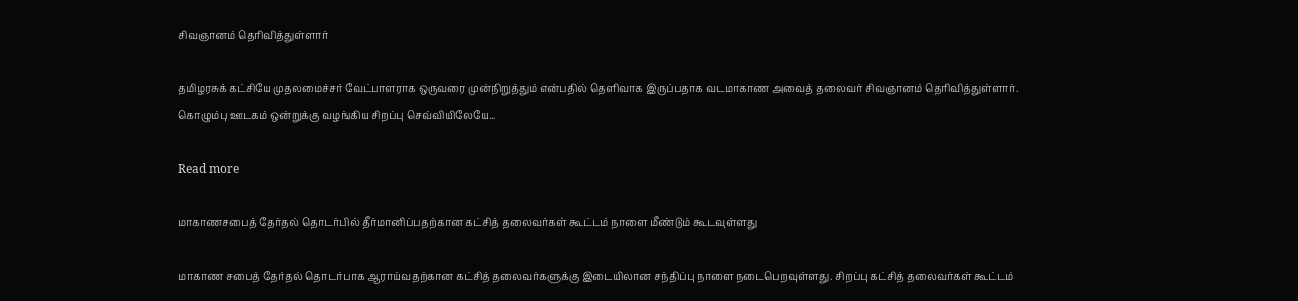சிவஞானம் தெரிவித்துள்ளார்

தமிழரசுக் கட்சியே முதலமைச்சர் வேட்பாளராக ஒருவரை முன்நிறுத்தும் என்பதில் தெளிவாக இருப்பதாக வடமாகாண அவைத் தலைவர் சிவஞானம் தெரிவித்துள்ளார். கொழும்பு ஊடகம் ஒன்றுக்கு வழங்கிய சிறப்பு செவ்வியிலேயே...

Read more

மாகாணசபைத் தேர்தல் தொடர்பில் தீர்மானிப்பதற்கான கட்சித் தலைவர்கள் கூட்டம் நாளை மீண்டும் கூடவுள்ளது

மாகாண சபைத் தேர்தல் தொடர்பாக ஆராய்வதற்கான கட்சித் தலைவர்களுக்கு இடையிலான சந்திப்பு நாளை நடைபெறவுள்ளது. சிறப்பு கட்சித் தலைவர்கள் கூட்டம்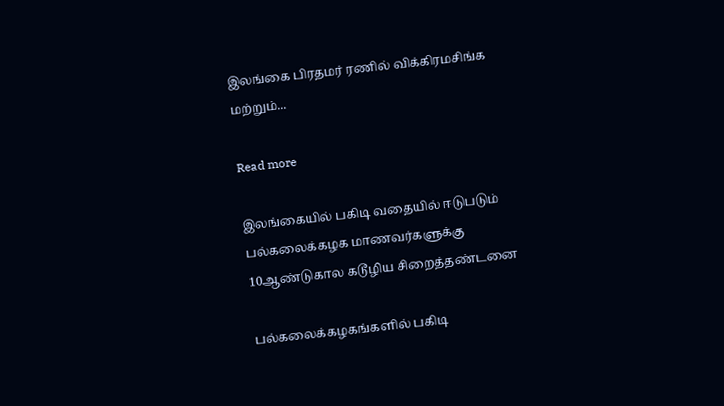இலங்கை பிரதமர் ரணில் விக்கிரமசிங்க மற்றும்...

Read more

இலங்கையில் பகிடி வதையில் ஈடுபடும் பல்கலைக்கழக மாணவர்களுக்கு 10ஆண்டுகால கடூழிய சிறைத்தண்டனை

பல்கலைக்கழகங்களில் பகிடி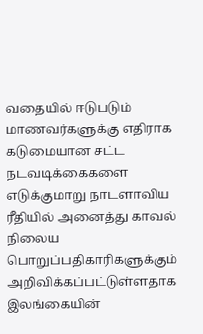வதையில் ஈடுபடும் மாணவர்களுக்கு எதிராக கடுமையான சட்ட நடவடிக்கைகளை எடுக்குமாறு நாடளாவிய ரீதியில் அனைத்து காவல் நிலைய பொறுப்பதிகாரிகளுக்கும் அறிவிக்கப்பட்டுள்ளதாக இலங்கையின்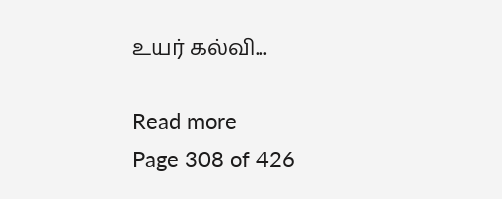உயர் கல்வி...

Read more
Page 308 of 426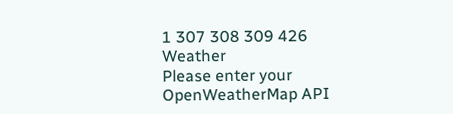1 307 308 309 426
Weather
Please enter your OpenWeatherMap API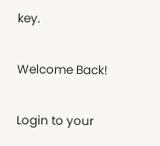key.

Welcome Back!

Login to your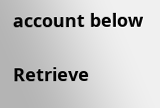account below

Retrieve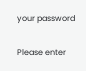your password

Please enter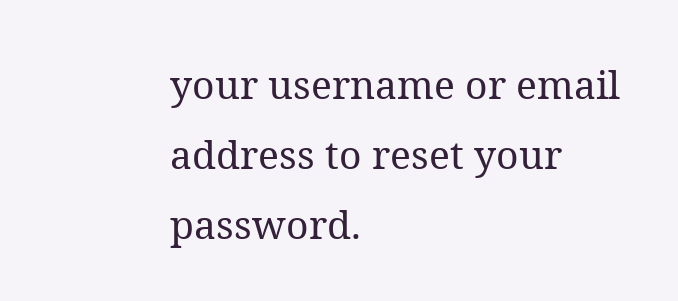your username or email address to reset your password.